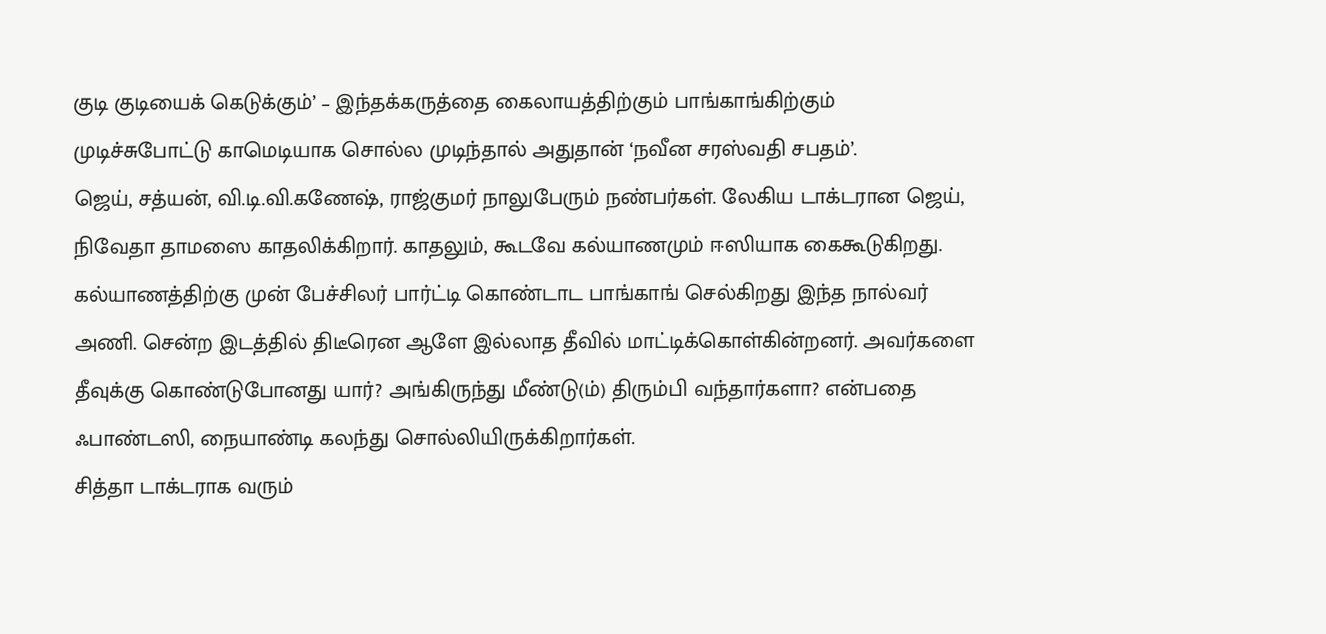குடி குடியைக் கெடுக்கும்’ – இந்தக்கருத்தை கைலாயத்திற்கும் பாங்காங்கிற்கும் முடிச்சுபோட்டு காமெடியாக சொல்ல முடிந்தால் அதுதான் ‘நவீன சரஸ்வதி சபதம்’.
ஜெய், சத்யன், வி.டி.வி.கணேஷ், ராஜ்குமர் நாலுபேரும் நண்பர்கள். லேகிய டாக்டரான ஜெய், நிவேதா தாமஸை காதலிக்கிறார். காதலும், கூடவே கல்யாணமும் ஈஸியாக கைகூடுகிறது. கல்யாணத்திற்கு முன் பேச்சிலர் பார்ட்டி கொண்டாட பாங்காங் செல்கிறது இந்த நால்வர் அணி. சென்ற இடத்தில் திடீரென ஆளே இல்லாத தீவில் மாட்டிக்கொள்கின்றனர். அவர்களை தீவுக்கு கொண்டுபோனது யார்? அங்கிருந்து மீண்டு(ம்) திரும்பி வந்தார்களா? என்பதை ஃபாண்டஸி, நையாண்டி கலந்து சொல்லியிருக்கிறார்கள்.
சித்தா டாக்டராக வரும்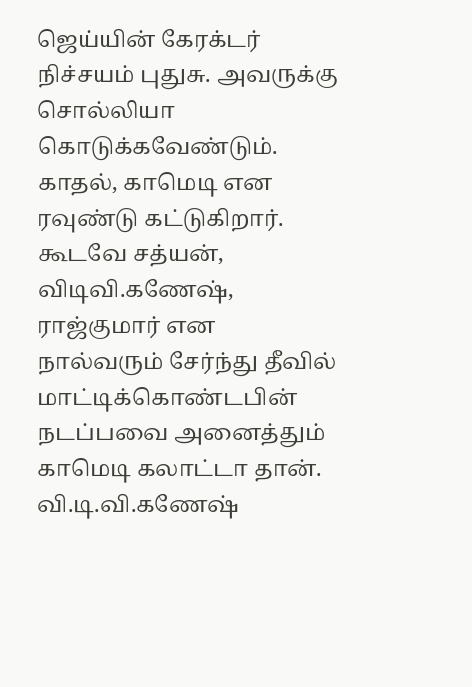ஜெய்யின் கேரக்டர் நிச்சயம் புதுசு. அவருக்கு சொல்லியா கொடுக்கவேண்டும். காதல், காமெடி என ரவுண்டு கட்டுகிறார். கூடவே சத்யன், விடிவி.கணேஷ், ராஜ்குமார் என நால்வரும் சேர்ந்து தீவில் மாட்டிக்கொண்டபின் நடப்பவை அனைத்தும் காமெடி கலாட்டா தான்.
வி.டி.வி.கணேஷ்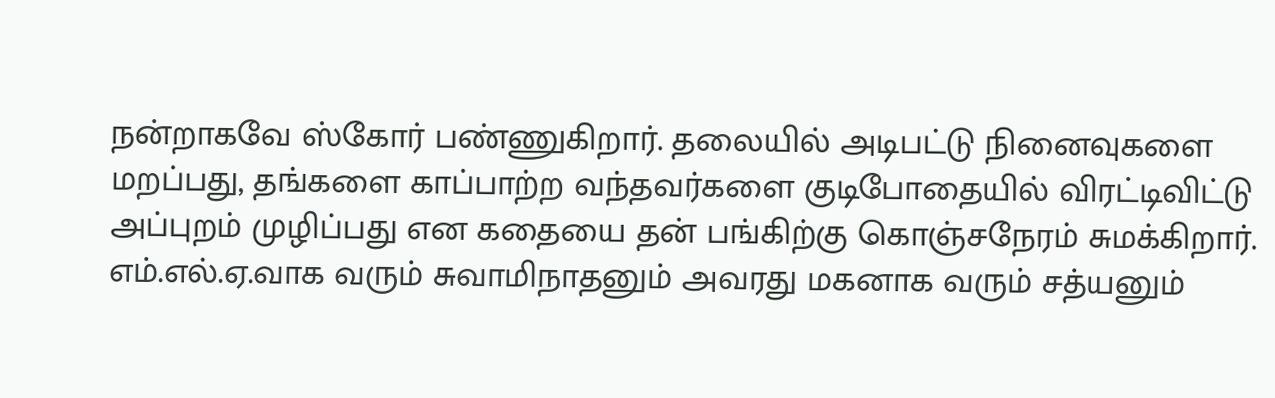நன்றாகவே ஸ்கோர் பண்ணுகிறார். தலையில் அடிபட்டு நினைவுகளை மறப்பது, தங்களை காப்பாற்ற வந்தவர்களை குடிபோதையில் விரட்டிவிட்டு அப்புறம் முழிப்பது என கதையை தன் பங்கிற்கு கொஞ்சநேரம் சுமக்கிறார். எம்.எல்.ஏ.வாக வரும் சுவாமிநாதனும் அவரது மகனாக வரும் சத்யனும்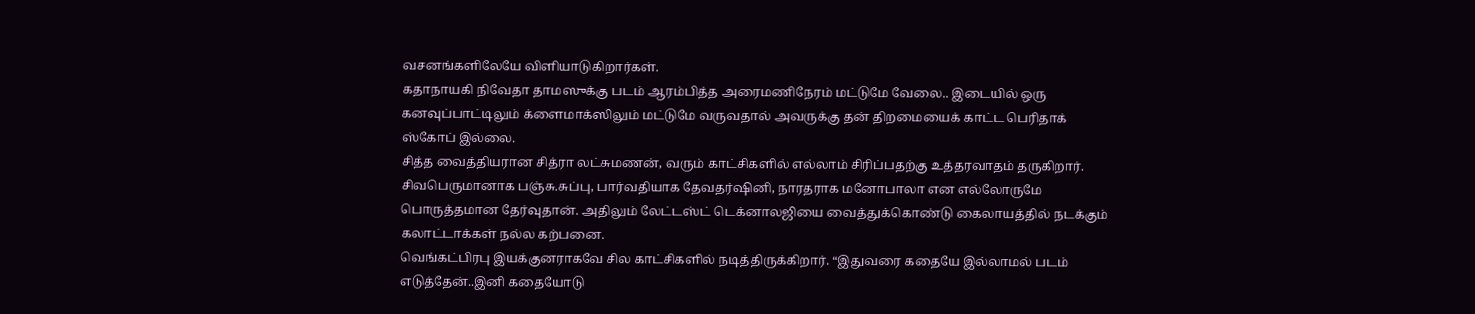வசனங்களிலேயே விளியாடுகிறார்கள்.
கதாநாயகி நிவேதா தாமஸுக்கு படம் ஆரம்பித்த அரைமணிநேரம் மட்டுமே வேலை.. இடையில் ஒரு கனவுப்பாட்டிலும் க்ளைமாக்ஸிலும் மட்டுமே வருவதால் அவருக்கு தன் திறமையைக் காட்ட பெரிதாக் ஸ்கோப் இல்லை.
சித்த வைத்தியரான சித்ரா லட்சுமணன், வரும் காட்சிகளில் எல்லாம் சிரிப்பதற்கு உத்தரவாதம் தருகிறார். சிவபெருமானாக பஞ்சு.சுப்பு, பார்வதியாக தேவதர்ஷினி, நாரதராக மனோபாலா என எல்லோருமே பொருத்தமான தேர்வுதான். அதிலும் லேட்டஸ்ட் டெக்னாலஜியை வைத்துக்கொண்டு கைலாயத்தில் நடக்கும் கலாட்டாக்கள் நல்ல கற்பனை.
வெங்கட்பிரபு இயக்குனராகவே சில காட்சிகளில் நடித்திருக்கிறார். “இதுவரை கதையே இல்லாமல் படம் எடுத்தேன்..இனி கதையோடு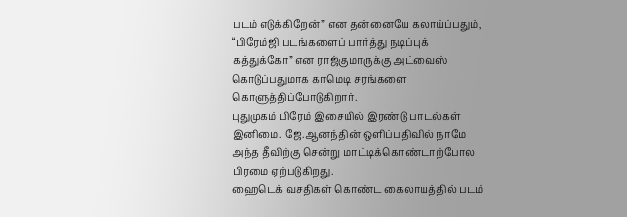படம் எடுக்கிறேன்” என தன்னையே கலாய்ப்பதும், “பிரேம்ஜி படங்களைப் பார்த்து நடிப்புக் கத்துக்கோ” என ராஜ்குமாருக்கு அட்வைஸ் கொடுப்பதுமாக காமெடி சரங்களை கொளுத்திப்போடுகிறார்.
புதுமுகம் பிரேம் இசையில் இரண்டு பாடல்கள் இனிமை. ஜே.ஆனந்தின் ஒளிப்பதிவில் நாமே அந்த தீவிற்கு சென்று மாட்டிக்கொண்டாற்போல பிரமை ஏற்படுகிறது.
ஹைடெக் வசதிகள் கொண்ட கைலாயத்தில் படம்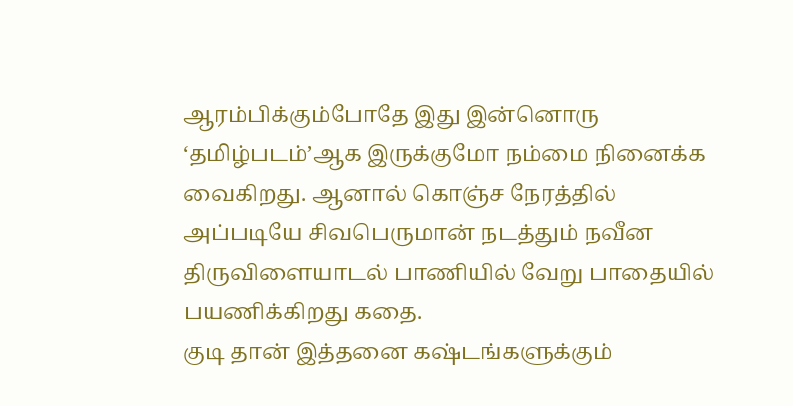ஆரம்பிக்கும்போதே இது இன்னொரு ‘தமிழ்படம்’ஆக இருக்குமோ நம்மை நினைக்க வைகிறது. ஆனால் கொஞ்ச நேரத்தில் அப்படியே சிவபெருமான் நடத்தும் நவீன திருவிளையாடல் பாணியில் வேறு பாதையில் பயணிக்கிறது கதை.
குடி தான் இத்தனை கஷ்டங்களுக்கும்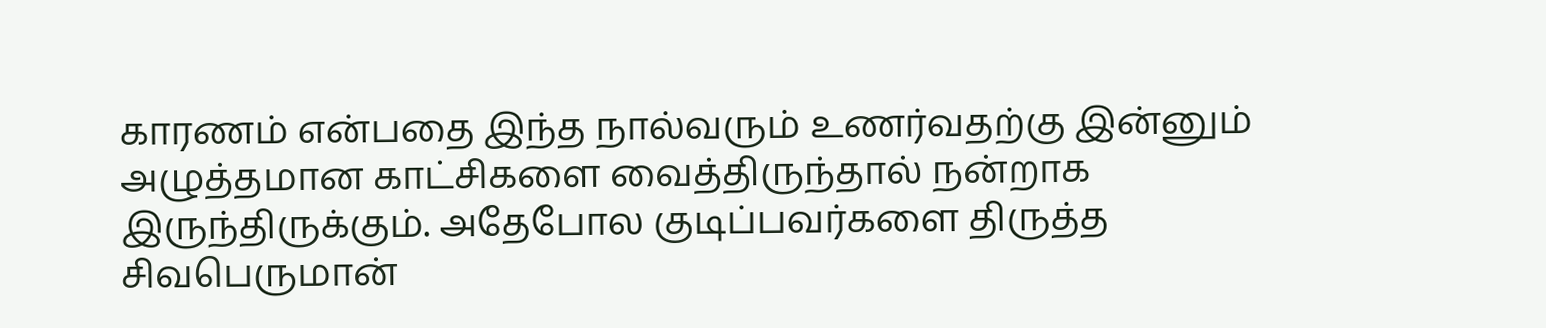காரணம் என்பதை இந்த நால்வரும் உணர்வதற்கு இன்னும் அழுத்தமான காட்சிகளை வைத்திருந்தால் நன்றாக இருந்திருக்கும். அதேபோல குடிப்பவர்களை திருத்த சிவபெருமான்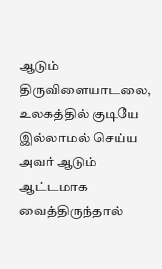ஆடும் திருவிளையாடலை, உலகத்தில் குடியே இல்லாமல் செய்ய அவர் ஆடும் ஆட்டமாக வைத்திருந்தால்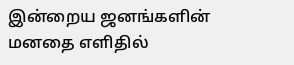இன்றைய ஜனங்களின் மனதை எளிதில்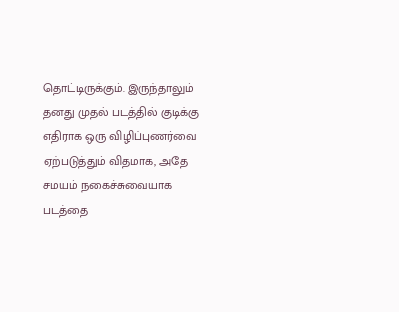தொட்டிருக்கும். இருந்தாலும் தனது முதல் படத்தில் குடிக்கு எதிராக ஒரு விழிப்புணர்வை ஏற்படுத்தும் விதமாக, அதே சமயம் நகைச்சுவையாக படத்தை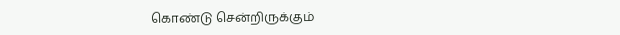கொண்டு சென்றிருக்கும்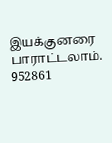இயக்குனரை பாராட்டலாம்.
952861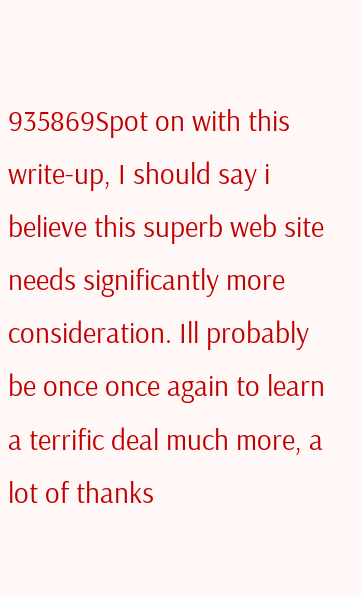935869Spot on with this write-up, I should say i believe this superb web site needs significantly more consideration. Ill probably be once once again to learn a terrific deal much more, a lot of thanks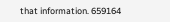that information. 659164